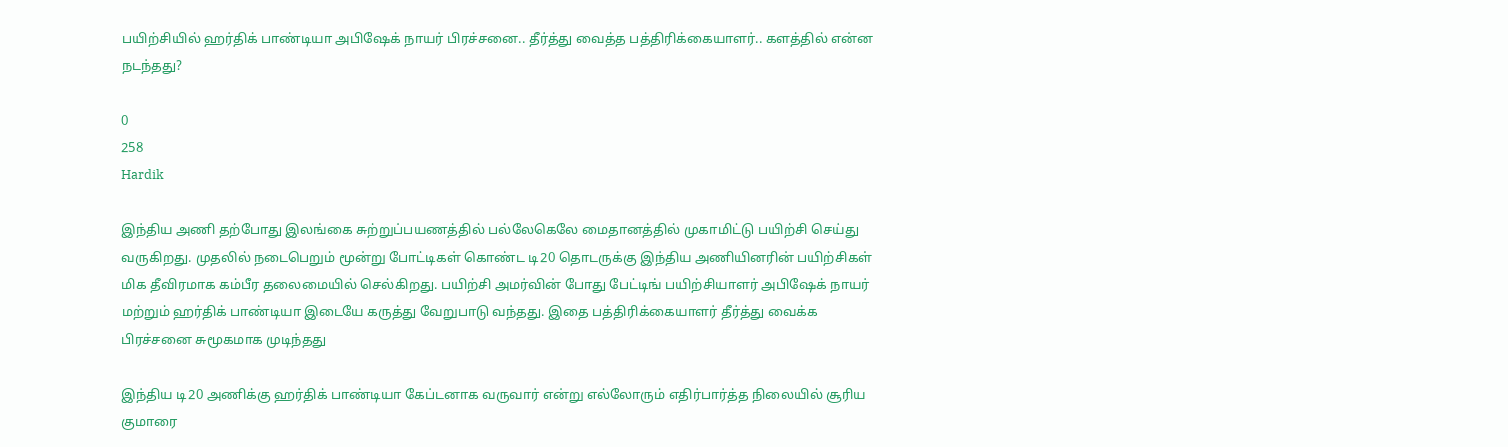பயிற்சியில் ஹர்திக் பாண்டியா அபிஷேக் நாயர் பிரச்சனை.. தீர்த்து வைத்த பத்திரிக்கையாளர்.. களத்தில் என்ன நடந்தது?

0
258
Hardik

இந்திய அணி தற்போது இலங்கை சுற்றுப்பயணத்தில் பல்லேகெலே மைதானத்தில் முகாமிட்டு பயிற்சி செய்து வருகிறது. முதலில் நடைபெறும் மூன்று போட்டிகள் கொண்ட டி20 தொடருக்கு இந்திய அணியினரின் பயிற்சிகள் மிக தீவிரமாக கம்பீர தலைமையில் செல்கிறது. பயிற்சி அமர்வின் போது பேட்டிங் பயிற்சியாளர் அபிஷேக் நாயர் மற்றும் ஹர்திக் பாண்டியா இடையே கருத்து வேறுபாடு வந்தது. இதை பத்திரிக்கையாளர் தீர்த்து வைக்க பிரச்சனை சுமூகமாக முடிந்தது

இந்திய டி20 அணிக்கு ஹர்திக் பாண்டியா கேப்டனாக வருவார் என்று எல்லோரும் எதிர்பார்த்த நிலையில் சூரிய குமாரை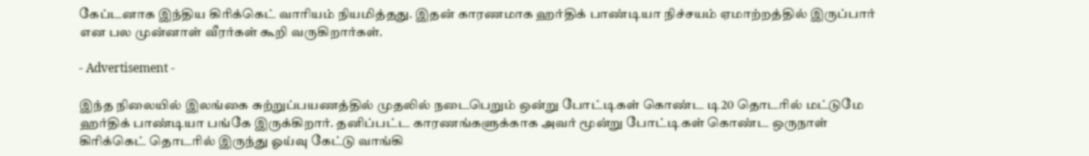கேப்டனாக இந்திய கிரிக்கெட் வாரியம் நியமித்தது. இதன் காரணமாக ஹர்திக் பாண்டியா நிச்சயம் ஏமாற்றத்தில் இருப்பார் என பல முன்னாள் வீரர்கள் கூறி வருகிறார்கள்.

- Advertisement -

இந்த நிலையில் இலங்கை சுற்றுப்பயணத்தில் முதலில் நடைபெறும் ஒன்று போட்டிகள் கொண்ட டி20 தொடரில் மட்டுமே ஹர்திக் பாண்டியா பங்கே இருக்கிறார். தனிப்பட்ட காரணங்களுக்காக அவர் மூன்று போட்டிகள் கொண்ட ஒருநாள் கிரிக்கெட் தொடரில் இருந்து ஓய்வு கேட்டு வாங்கி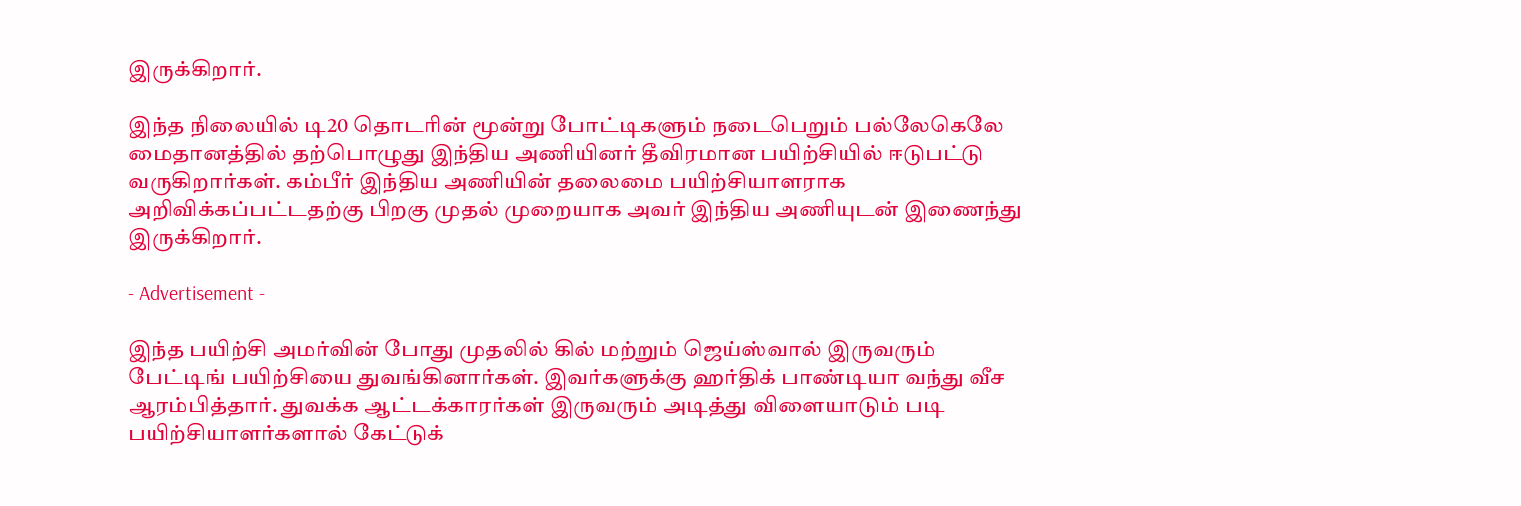இருக்கிறார்.

இந்த நிலையில் டி20 தொடரின் மூன்று போட்டிகளும் நடைபெறும் பல்லேகெலே மைதானத்தில் தற்பொழுது இந்திய அணியினர் தீவிரமான பயிற்சியில் ஈடுபட்டு வருகிறார்கள். கம்பீர் இந்திய அணியின் தலைமை பயிற்சியாளராக அறிவிக்கப்பட்டதற்கு பிறகு முதல் முறையாக அவர் இந்திய அணியுடன் இணைந்து இருக்கிறார்.

- Advertisement -

இந்த பயிற்சி அமர்வின் போது முதலில் கில் மற்றும் ஜெய்ஸ்வால் இருவரும் பேட்டிங் பயிற்சியை துவங்கினார்கள். இவர்களுக்கு ஹர்திக் பாண்டியா வந்து வீச ஆரம்பித்தார். துவக்க ஆட்டக்காரர்கள் இருவரும் அடித்து விளையாடும் படி பயிற்சியாளர்களால் கேட்டுக்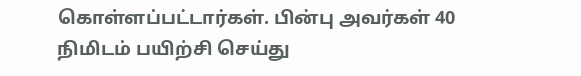கொள்ளப்பட்டார்கள். பின்பு அவர்கள் 40 நிமிடம் பயிற்சி செய்து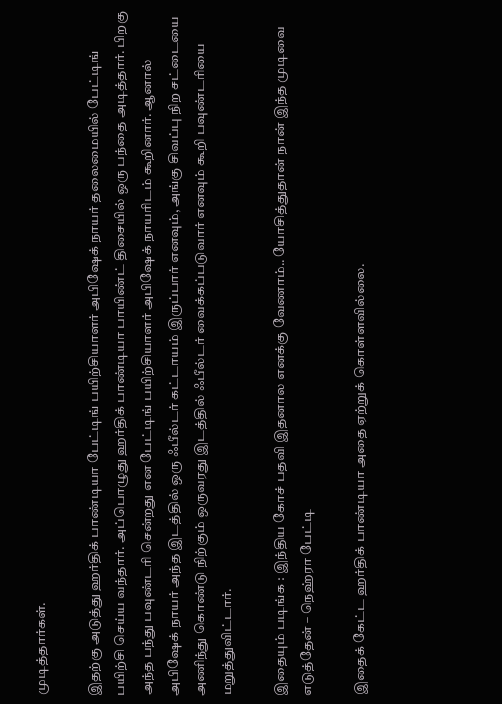முடித்தார்கள்.

இதற்கு அடுத்து ஹர்திக் பாண்டியா பேட்டிங் பயிற்சியாளர் அபிஷேக் நாயர் தலைமையில் பேட்டிங் பயிற்சி செய்ய வந்தார். அப்பொழுது ஹர்திக் பாண்டியா பாயிண்ட் திசையில் ஒரு பந்தை அடித்தார். பிறகு அந்த பந்து பவுண்டரி சென்றது என பேட்டிங் பயிற்சியாளர் அபிஷேக் நாயரிடம் கூறினார். ஆனால் அபிஷேக் நாயர் அந்த இடத்தில் ஒரு ஃபீல்டர் கட்டாயம் இருப்பார் எனவும், அங்கு சிவப்பு நிற சட்டையை அணிந்து கொண்டு நிற்கும் ஒருவரது இடத்தில் ஃபீல்டர் வைக்கப்படுவார் எனவும் கூறி பவுண்டரியை மறுத்துவிட்டார்.

இதையும் படிங்க : இந்திய கோச் பதவி இதனால எனக்கு வேணாம்.. யோசித்துதான் நான் இந்த முடிவை எடுத்தேன் – நெஹ்ரா பேட்டி

இதைக் கேட்ட ஹர்திக் பாண்டியா அதை ஏற்றுக் கொள்ளவில்லை.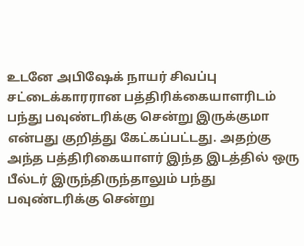உடனே அபிஷேக் நாயர் சிவப்பு சட்டைக்காரரான பத்திரிக்கையாளரிடம் பந்து பவுண்டரிக்கு சென்று இருக்குமா என்பது குறித்து கேட்கப்பட்டது. அதற்கு அந்த பத்திரிகையாளர் இந்த இடத்தில் ஒரு பீல்டர் இருந்திருந்தாலும் பந்து பவுண்டரிக்கு சென்று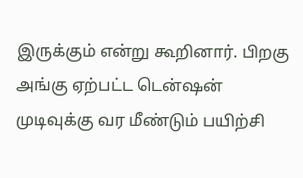இருக்கும் என்று கூறினார். பிறகு அங்கு ஏற்பட்ட டென்ஷன் முடிவுக்கு வர மீண்டும் பயிற்சி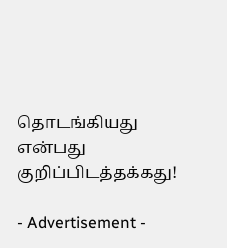தொடங்கியது என்பது குறிப்பிடத்தக்கது!

- Advertisement -